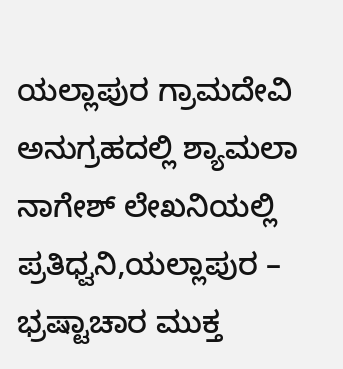ಯಲ್ಲಾಪುರ ಗ್ರಾಮದೇವಿ ಅನುಗ್ರಹದಲ್ಲಿ ಶ್ಯಾಮಲಾ ನಾಗೇಶ್ ಲೇಖನಿಯಲ್ಲಿ
ಪ್ರತಿಧ್ವನಿ,ಯಲ್ಲಾಪುರ – ಭ್ರಷ್ಟಾಚಾರ ಮುಕ್ತ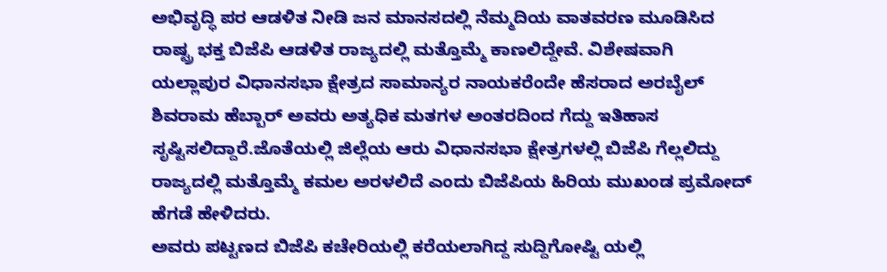ಅಭಿವೃದ್ಧಿ ಪರ ಆಡಳಿತ ನೀಡಿ ಜನ ಮಾನಸದಲ್ಲಿ ನೆಮ್ಮದಿಯ ವಾತವರಣ ಮೂಡಿಸಿದ ರಾಷ್ಟ್ರ ಭಕ್ತ ಬಿಜೆಪಿ ಆಡಳಿತ ರಾಜ್ಯದಲ್ಲಿ ಮತ್ತೊಮ್ಮೆ ಕಾಣಲಿದ್ದೇವೆ. ವಿಶೇಷವಾಗಿ ಯಲ್ಲಾಪುರ ವಿಧಾನಸಭಾ ಕ್ಷೇತ್ರದ ಸಾಮಾನ್ಯರ ನಾಯಕರೆಂದೇ ಹೆಸರಾದ ಅರಬೈಲ್ ಶಿವರಾಮ ಹೆಬ್ಬಾರ್ ಅವರು ಅತ್ಯಧಿಕ ಮತಗಳ ಅಂತರದಿಂದ ಗೆದ್ದು ಇತಿಹಾಸ ಸೃಷ್ಟಿಸಲಿದ್ದಾರೆ.ಜೊತೆಯಲ್ಲಿ ಜಿಲ್ಲೆಯ ಆರು ವಿಧಾನಸಭಾ ಕ್ಷೇತ್ರಗಳಲ್ಲಿ ಬಿಜೆಪಿ ಗೆಲ್ಲಲಿದ್ದು ರಾಜ್ಯದಲ್ಲಿ ಮತ್ತೊಮ್ಮೆ ಕಮಲ ಅರಳಲಿದೆ ಎಂದು ಬಿಜೆಪಿಯ ಹಿರಿಯ ಮುಖಂಡ ಪ್ರಮೋದ್ ಹೆಗಡೆ ಹೇಳಿದರು.
ಅವರು ಪಟ್ಟಣದ ಬಿಜೆಪಿ ಕಚೇರಿಯಲ್ಲಿ ಕರೆಯಲಾಗಿದ್ದ ಸುದ್ದಿಗೋಷ್ಟಿ ಯಲ್ಲಿ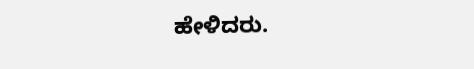ಹೇಳಿದರು.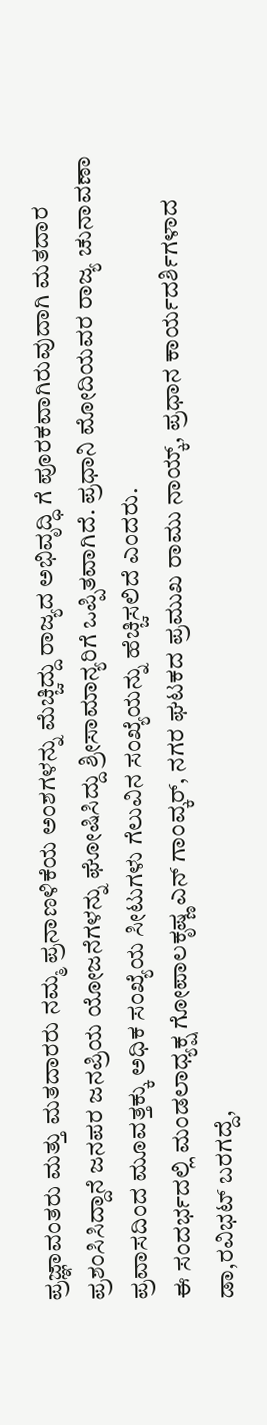ಪ್ರಜ್ಞಾವಂತರು ಮತ್ತು ಮತದಾರರು ನಮ್ಮ ಪ್ರನಾಣಳಿಕೆಯ ಅಂಶಗಳನ್ನು ಮೆಚ್ಚಿದ್ದು ರಾಜ್ಯದ ಅಭಿವೃದ್ಧಿ ಗೆ ಪೂರಕವಾಗಿರುವುದಾಗಿ ಮತದಾರ ಪ್ರಶಂಸಿಸಿದ್ದಾನೆ ಜನಪರ ಜನಪ್ರಿಯ ಯೋಜನೆಗಳನ್ನು ಘೋಷಿಸಿದ್ದು ಶ್ರೀಸಾಮಾನ್ಯರಿಗೆ ಒಪ್ಪಿತವಾಗಿದೆ. ಪ್ರಧಾನಿ ಮೋದಿಯವರ ರಾಜ್ಯ ಚುನಾವಣಾ ಪ್ರವಾಸದಿಂದ ಮೂವತ್ತಕ್ಕು ಅಧಿಕ ಸಂಖ್ಯೆಯ ಸೀಟುಗಳು ಗೆಲುವಿನ ಸಂಖ್ಯೆಯನ್ನು ಹೆಚ್ಚಿಸಲಿದೆ ಎಂದರು.
ಈ ಸಂದರ್ಭದಲ್ಲಿ ಮಂಡಲಾಧ್ಯಕ್ಷ ಗೋಪಾಲಕೃಷ್ಣ ಎನ್ ಗಾಂವ್ಕರ್, ನಗರ ಘಟಕದ ಪ್ರಮುಖ ರಾಮು ನಾಯ್ಕ್, ಪ್ರಧಾನ ಕಾರ್ಯದರ್ಶಿಗಳಾದ ಡಾ,ರವಿಭಟ್ ಬರಗದ್ದೆ,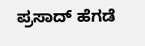ಪ್ರಸಾದ್ ಹೆಗಡೆ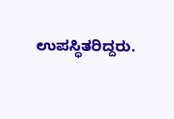ಉಪಸ್ಥಿತರಿದ್ದರು.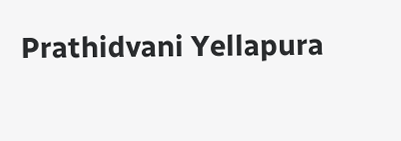Prathidvani Yellapura